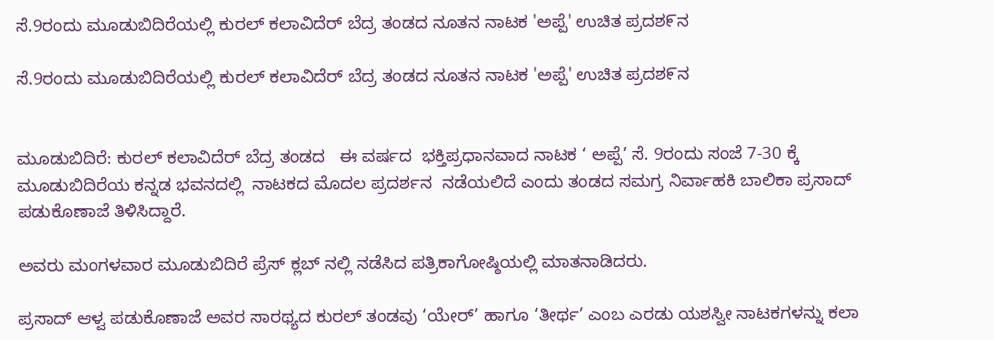ಸೆ.9ರಂದು ಮೂಡುಬಿದಿರೆಯಲ್ಲಿ ಕುರಲ್ ಕಲಾವಿದೆರ್ ಬೆದ್ರ ತಂಡದ ನೂತನ ನಾಟಕ 'ಅಪ್ಪೆ' ಉಚಿತ ಪ್ರದಶ೯ನ

ಸೆ.9ರಂದು ಮೂಡುಬಿದಿರೆಯಲ್ಲಿ ಕುರಲ್ ಕಲಾವಿದೆರ್ ಬೆದ್ರ ತಂಡದ ನೂತನ ನಾಟಕ 'ಅಪ್ಪೆ' ಉಚಿತ ಪ್ರದಶ೯ನ


ಮೂಡುಬಿದಿರೆ: ಕುರಲ್ ಕಲಾವಿದೆರ್ ಬೆದ್ರ ತಂಡದ   ಈ ವರ್ಷದ  ಭಕ್ತಿಪ್ರಧಾನವಾದ ನಾಟಕ ‘ ಅಪ್ಪೆ’ ಸೆ. 9ರಂದು ಸಂಜೆ 7-30 ಕ್ಕೆ ಮೂಡುಬಿದಿರೆಯ ಕನ್ನಡ ಭವನದಲ್ಲಿ  ನಾಟಕದ ಮೊದಲ ಪ್ರದರ್ಶನ  ನಡೆಯಲಿದೆ ಎಂದು ತಂಡದ ಸಮಗ್ರ ನಿರ್ವಾಹಕಿ ಬಾಲಿಕಾ ಪ್ರಸಾದ್ ಪಡುಕೊಣಾಜೆ ತಿಳಿಸಿದ್ದಾರೆ.

ಅವರು ಮಂಗಳವಾರ ಮೂಡುಬಿದಿರೆ ಪ್ರೆಸ್ ಕ್ಲಬ್ ನಲ್ಲಿ ನಡೆಸಿದ ಪತ್ರಿಕಾಗೋಷ್ಠಿಯಲ್ಲಿ ಮಾತನಾಡಿದರು.

ಪ್ರಸಾದ್ ಆಳ್ವ ಪಡುಕೊಣಾಜೆ ಅವರ ಸಾರಥ್ಯದ ಕುರಲ್ ತಂಡವು ‘ಯೇರ್’ ಹಾಗೂ ‘ತೀರ್ಥ’ ಎಂಬ ಎರಡು ಯಶಸ್ವೀ ನಾಟಕಗಳನ್ನು ಕಲಾ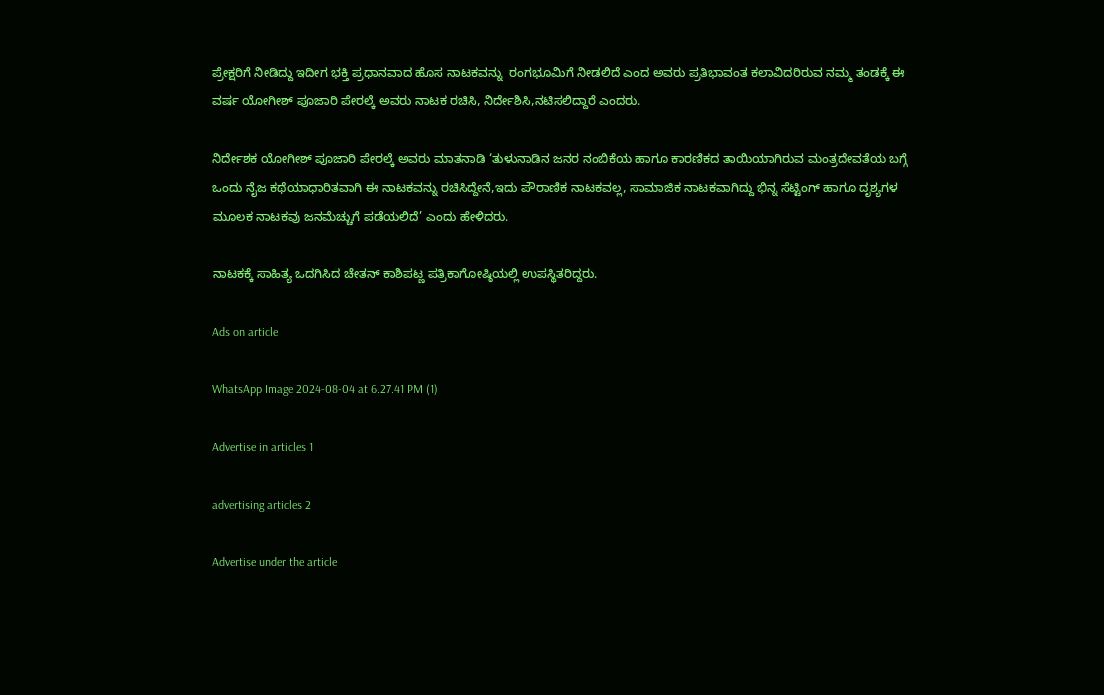ಪ್ರೇಕ್ಷರಿಗೆ ನೀಡಿದ್ದು ಇದೀಗ ಭಕ್ತಿ ಪ್ರಧಾನವಾದ ಹೊಸ ನಾಟಕವನ್ನು  ರಂಗಭೂಮಿಗೆ ನೀಡಲಿದೆ ಎಂದ ಅವರು ಪ್ರತಿಭಾವಂತ ಕಲಾವಿದರಿರುವ ನಮ್ಮ ತಂಡಕ್ಕೆ ಈ ವರ್ಷ ಯೋಗೀಶ್ ಪೂಜಾರಿ ಪೇರಲ್ಕೆ ಅವರು ನಾಟಕ ರಚಿಸಿ, ನಿರ್ದೇಶಿಸಿ,ನಟಿಸಲಿದ್ದಾರೆ ಎಂದರು.

ನಿರ್ದೇಶಕ ಯೋಗೀಶ್ ಪೂಜಾರಿ ಪೇರಲ್ಕೆ ಅವರು ಮಾತನಾಡಿ ‘ತುಳುನಾಡಿನ ಜನರ ನಂಬಿಕೆಯ ಹಾಗೂ ಕಾರಣಿಕದ ತಾಯಿಯಾಗಿರುವ ಮಂತ್ರದೇವತೆಯ ಬಗ್ಗೆ ಒಂದು ನೈಜ ಕಥೆಯಾಧಾರಿತವಾಗಿ ಈ ನಾಟಕವನ್ನು ರಚಿಸಿದ್ದೇನೆ,ಇದು ಪೌರಾಣಿಕ ನಾಟಕವಲ್ಲ, ಸಾಮಾಜಿಕ ನಾಟಕವಾಗಿದ್ದು ಭಿನ್ನ ಸೆಟ್ಟಿಂಗ್ ಹಾಗೂ ದೃಶ್ಯಗಳ ಮೂಲಕ ನಾಟಕವು ಜನಮೆಚ್ಚುಗೆ ಪಡೆಯಲಿದೆ’ ಎಂದು ಹೇಳಿದರು.

ನಾಟಕಕ್ಕೆ ಸಾಹಿತ್ಯ ಒದಗಿಸಿದ ಚೇತನ್ ಕಾಶಿಪಟ್ಣ ಪತ್ರಿಕಾಗೋಷ್ಠಿಯಲ್ಲಿ ಉಪಸ್ಥಿತರಿದ್ದರು.

Ads on article

WhatsApp Image 2024-08-04 at 6.27.41 PM (1)

Advertise in articles 1

advertising articles 2

Advertise under the article